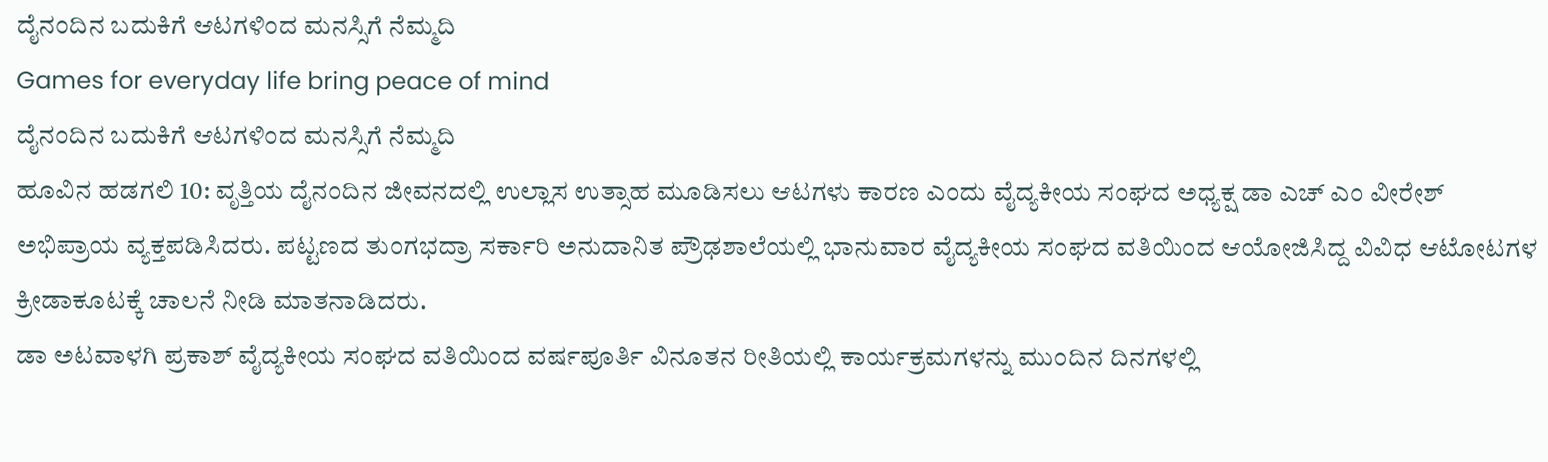ದೈನಂದಿನ ಬದುಕಿಗೆ ಆಟಗಳಿಂದ ಮನಸ್ಸಿಗೆ ನೆಮ್ಮದಿ
Games for everyday life bring peace of mind
ದೈನಂದಿನ ಬದುಕಿಗೆ ಆಟಗಳಿಂದ ಮನಸ್ಸಿಗೆ ನೆಮ್ಮದಿ
ಹೂವಿನ ಹಡಗಲಿ 10: ವೃತ್ತಿಯ ದೈನಂದಿನ ಜೀವನದಲ್ಲಿ ಉಲ್ಲಾಸ ಉತ್ಸಾಹ ಮೂಡಿಸಲು ಆಟಗಳು ಕಾರಣ ಎಂದು ವೈದ್ಯಕೀಯ ಸಂಘದ ಅಧ್ಯಕ್ಷ ಡಾ ಎಚ್ ಎಂ ವೀರೇಶ್ ಅಭಿಪ್ರಾಯ ವ್ಯಕ್ತಪಡಿಸಿದರು. ಪಟ್ಟಣದ ತುಂಗಭದ್ರಾ ಸರ್ಕಾರಿ ಅನುದಾನಿತ ಪ್ರೌಢಶಾಲೆಯಲ್ಲಿ ಭಾನುವಾರ ವೈದ್ಯಕೀಯ ಸಂಘದ ವತಿಯಿಂದ ಆಯೋಜಿಸಿದ್ದ ವಿವಿಧ ಆಟೋಟಗಳ ಕ್ರೀಡಾಕೂಟಕ್ಕೆ ಚಾಲನೆ ನೀಡಿ ಮಾತನಾಡಿದರು.
ಡಾ ಅಟವಾಳಗಿ ಪ್ರಕಾಶ್ ವೈದ್ಯಕೀಯ ಸಂಘದ ವತಿಯಿಂದ ವರ್ಷಪೂರ್ತಿ ವಿನೂತನ ರೀತಿಯಲ್ಲಿ ಕಾರ್ಯಕ್ರಮಗಳನ್ನು ಮುಂದಿನ ದಿನಗಳಲ್ಲಿ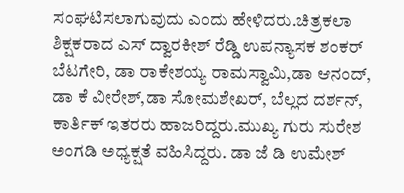ಸಂಘಟಿಸಲಾಗುವುದು ಎಂದು ಹೇಳಿದರು.ಚಿತ್ರಕಲಾ ಶಿಕ್ಷಕರಾದ ಎಸ್ ದ್ವಾರಕೀಶ್ ರೆಡ್ಡಿ ಉಪನ್ಯಾಸಕ ಶಂಕರ್ ಬೆಟಗೇರಿ, ಡಾ ರಾಕೇಶಯ್ಯ ರಾಮಸ್ವಾಮಿ,ಡಾ ಆನಂದ್, ಡಾ ಕೆ ವೀರೇಶ್,ಡಾ ಸೋಮಶೇಖರ್, ಬೆಲ್ಲದ ದರ್ಶನ್, ಕಾರ್ತಿಕ್ ಇತರರು ಹಾಜರಿದ್ದರು.ಮುಖ್ಯ ಗುರು ಸುರೇಶ ಅಂಗಡಿ ಅಧ್ಯಕ್ಷತೆ ವಹಿಸಿದ್ದರು. ಡಾ ಜೆ ಡಿ ಉಮೇಶ್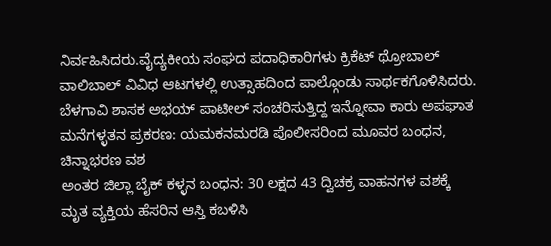ನಿರ್ವಹಿಸಿದರು.ವೈದ್ಯಕೀಯ ಸಂಘದ ಪದಾಧಿಕಾರಿಗಳು ಕ್ರಿಕೆಟ್ ಥ್ರೋಬಾಲ್ ವಾಲಿಬಾಲ್ ವಿವಿಧ ಆಟಗಳಲ್ಲಿ ಉತ್ಸಾಹದಿಂದ ಪಾಲ್ಗೊಂಡು ಸಾರ್ಥಕಗೊಳಿಸಿದರು.
ಬೆಳಗಾವಿ ಶಾಸಕ ಅಭಯ್ ಪಾಟೀಲ್ ಸಂಚರಿಸುತ್ತಿದ್ದ ಇನ್ನೋವಾ ಕಾರು ಅಪಘಾತ
ಮನೆಗಳ್ಳತನ ಪ್ರಕರಣ: ಯಮಕನಮರಡಿ ಪೊಲೀಸರಿಂದ ಮೂವರ ಬಂಧನ, ಚಿನ್ನಾಭರಣ ವಶ
ಅಂತರ ಜಿಲ್ಲಾ ಬೈಕ್ ಕಳ್ಳನ ಬಂಧನ: 30 ಲಕ್ಷದ 43 ದ್ವಿಚಕ್ರ ವಾಹನಗಳ ವಶಕ್ಕೆ
ಮೃತ ವ್ಯಕ್ತಿಯ ಹೆಸರಿನ ಆಸ್ತಿ ಕಬಳಿಸಿ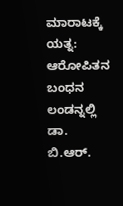ಮಾರಾಟಕ್ಕೆ ಯತ್ನ: ಆರೋಪಿತನ ಬಂಧನ
ಲಂಡನ್ನಲ್ಲಿ ಡಾ. ಬಿ.ಆರ್.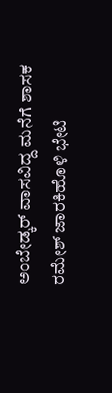ಅಂಬೇಡ್ಕರ್ ವಾಸವಿದ್ದ ಮನೆಗೆ ಶಾಸಕ ರಮೇಶ್ ಜಾರಕಿಹೊಳಿ ಭೇಟಿ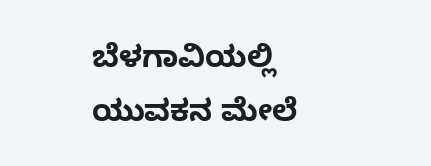ಬೆಳಗಾವಿಯಲ್ಲಿ ಯುವಕನ ಮೇಲೆ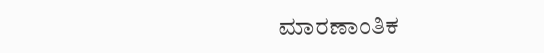ಮಾರಣಾಂತಿಕ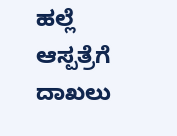ಹಲ್ಲೆ ಆಸ್ಪತ್ರೆಗೆ ದಾಖಲು